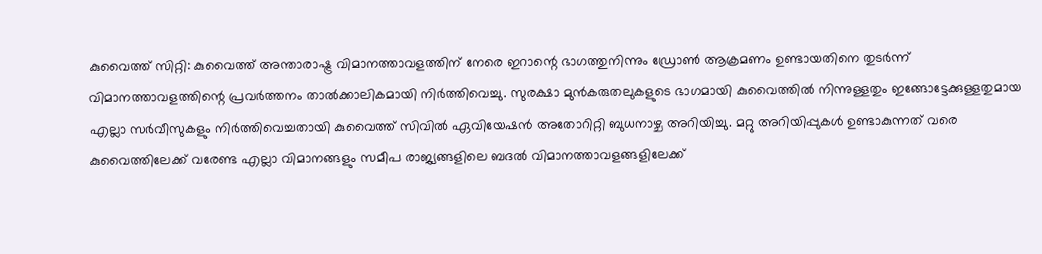കുവൈത്ത് സിറ്റി: കുവൈത്ത് അന്താരാഷ്ട്ര വിമാനത്താവളത്തിന് നേരെ ഇറാന്റെ ഭാഗത്തുനിന്നും ഡ്രോൺ ആക്രമണം ഉണ്ടായതിനെ തുടർന്ന് വിമാനത്താവളത്തിന്റെ പ്രവർത്തനം താൽക്കാലികമായി നിർത്തിവെച്ചു. സുരക്ഷാ മുൻകരുതലുകളുടെ ഭാഗമായി കുവൈത്തിൽ നിന്നുള്ളതും ഇങ്ങോട്ടേക്കുള്ളതുമായ എല്ലാ സർവീസുകളും നിർത്തിവെച്ചതായി കുവൈത്ത് സിവിൽ ഏവിയേഷൻ അതോറിറ്റി ബുധനാഴ്ച അറിയിച്ചു. മറ്റു അറിയിപ്പുകൾ ഉണ്ടാകുന്നത് വരെ കുവൈത്തിലേക്ക് വരേണ്ട എല്ലാ വിമാനങ്ങളും സമീപ രാജ്യങ്ങളിലെ ബദൽ വിമാനത്താവളങ്ങളിലേക്ക്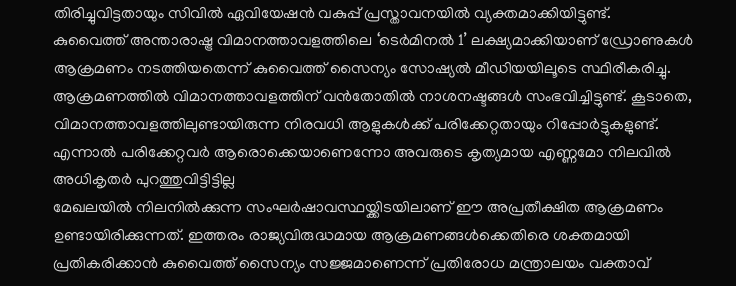തിരിച്ചുവിട്ടതായും സിവിൽ ഏവിയേഷൻ വകുപ്പ് പ്രസ്താവനയിൽ വ്യക്തമാക്കിയിട്ടുണ്ട്.
കുവൈത്ത് അന്താരാഷ്ട്ര വിമാനത്താവളത്തിലെ ‘ടെർമിനൽ 1’ ലക്ഷ്യമാക്കിയാണ് ഡ്രോണുകൾ ആക്രമണം നടത്തിയതെന്ന് കുവൈത്ത് സൈന്യം സോഷ്യൽ മീഡിയയിലൂടെ സ്ഥിരീകരിച്ചു.
ആക്രമണത്തിൽ വിമാനത്താവളത്തിന് വൻതോതിൽ നാശനഷ്ടങ്ങൾ സംഭവിച്ചിട്ടുണ്ട്. കൂടാതെ, വിമാനത്താവളത്തിലുണ്ടായിരുന്ന നിരവധി ആളുകൾക്ക് പരിക്കേറ്റതായും റിപ്പോർട്ടുകളുണ്ട്. എന്നാൽ പരിക്കേറ്റവർ ആരൊക്കെയാണെന്നോ അവരുടെ കൃത്യമായ എണ്ണമോ നിലവിൽ അധികൃതർ പുറത്തുവിട്ടിട്ടില്ല
മേഖലയിൽ നിലനിൽക്കുന്ന സംഘർഷാവസ്ഥയ്ക്കിടയിലാണ് ഈ അപ്രതീക്ഷിത ആക്രമണം ഉണ്ടായിരിക്കുന്നത്. ഇത്തരം രാജ്യവിരുദ്ധമായ ആക്രമണങ്ങൾക്കെതിരെ ശക്തമായി പ്രതികരിക്കാൻ കുവൈത്ത് സൈന്യം സജ്ജമാണെന്ന് പ്രതിരോധ മന്ത്രാലയം വക്താവ്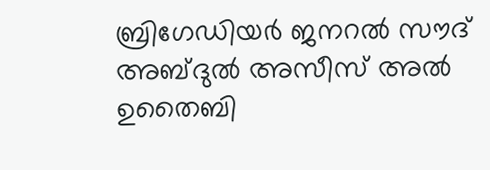ബ്രിഗേഡിയർ ജനറൽ സൗദ് അബ്ദുൽ അസീസ് അൽ ഉതൈബി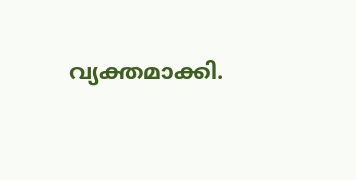വ്യക്തമാക്കി.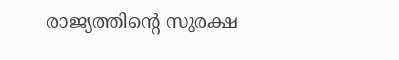രാജ്യത്തിന്റെ സുരക്ഷ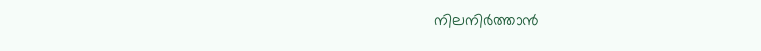നിലനിർത്താൻ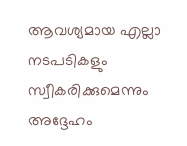ആവശ്യമായ എല്ലാ നടപടികളും സ്വീകരിക്കുമെന്നും അദ്ദേഹം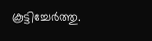കൂട്ടിച്ചേർത്തു.